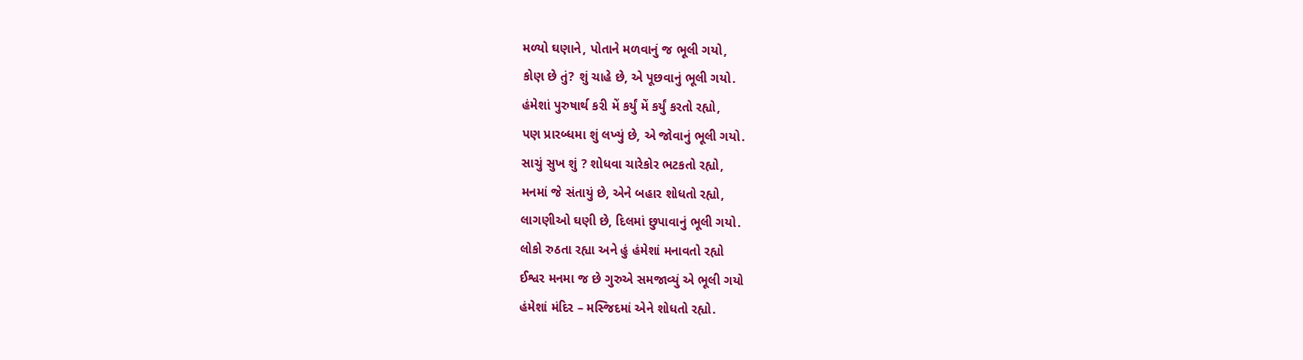મળ્યો ઘણાને, પોતાને મળવાનું જ ભૂલી ગયો,
કોણ છે તું? શું ચાહે છે, એ પૂછવાનું ભૂલી ગયો.
હંમેશાં પુરુષાર્થ કરી મેં કર્યું મેં કર્યું કરતો રહ્યો,
પણ પ્રારબ્ધમા શું લખ્યું છે, એ જોવાનું ભૂલી ગયો.
સાચું સુખ શું ? શોધવા ચારેકોર ભટકતો રહ્યો,
મનમાં જે સંતાયું છે, એને બહાર શોધતો રહ્યો,
લાગણીઓ ઘણી છે, દિલમાં છુપાવાનું ભૂલી ગયો.
લોકો રુઠતા રહ્યા અને હું હંમેશાં મનાવતો રહ્યો
ઈશ્વર મનમા જ છે ગુરુએ સમજાવ્યું એ ભૂલી ગયો
હંમેશાં મંદિર – મસ્જિદમાં એને શોધતો રહ્યો.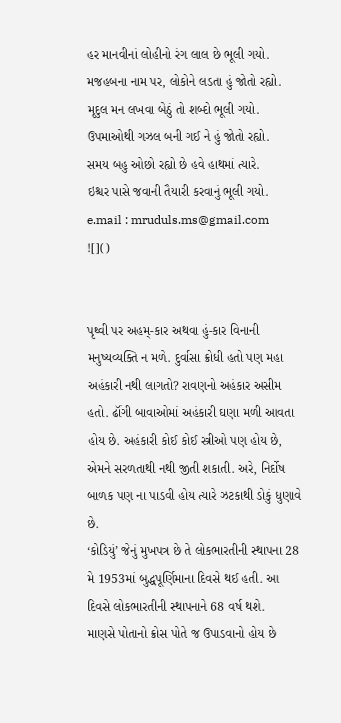હર માનવીનાં લોહીનો રંગ લાલ છે ભૂલી ગયો.
મજહબના નામ પર, લોકોને લડતા હું જોતો રહ્યો.
મૃદુલ મન લખવા બેઠું તો શબ્દો ભૂલી ગયો.
ઉપમાઓથી ગઝલ બની ગઈ ને હું જોતો રહ્યો.
સમય બહુ ઓછો રહ્યો છે હવે હાથમાં ત્યારે.
ઇશ્ચર પાસે જવાની તૈયારી કરવાનું ભૂલી ગયો.
e.mail : mruduls.ms@gmail.com
![]()


પૃથ્વી પર અહમ્-કાર અથવા હું-કાર વિનાની મનુષ્યવ્યક્તિ ન મળે. દુર્વાસા ક્રોધી હતો પણ મહા અહંકારી નથી લાગતો? રાવણનો અહંકાર અસીમ હતો. ઢૉંગી બાવાઓમાં અહંકારી ઘણા મળી આવતા હોય છે. અહંકારી કોઈ કોઈ સ્ત્રીઓ પણ હોય છે, એમને સરળતાથી નથી જીતી શકાતી. અરે, નિર્દોષ બાળક પણ ના પાડવી હોય ત્યારે ઝટકાથી ડોકું ધુણાવે છે.
‘કોડિયું’ જેનું મુખપત્ર છે તે લોકભારતીની સ્થાપના 28 મે 1953માં બુદ્ધપૂર્ણિમાના દિવસે થઈ હતી. આ દિવસે લોકભારતીની સ્થાપનાને 68 વર્ષ થશે.
માણસે પોતાનો ક્રોસ પોતે જ ઉપાડવાનો હોય છે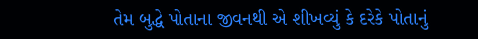તેમ બુદ્ધે પોતાના જીવનથી એ શીખવ્યું કે દરેકે પોતાનું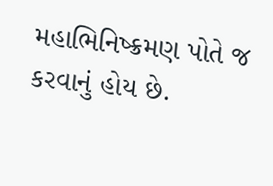મહાભિનિષ્ક્રમણ પોતે જ કરવાનું હોય છે.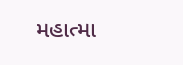મહાત્મા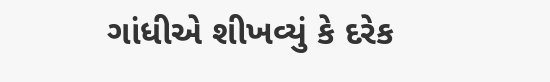ગાંધીએ શીખવ્યું કે દરેક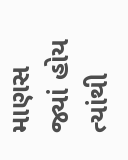માણસ જ્યાં હોય ત્યાંથી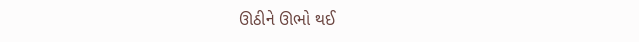ઊઠીને ઊભો થઈ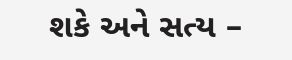શકે અને સત્ય –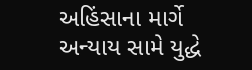અહિંસાના માર્ગે અન્યાય સામે યુદ્ધે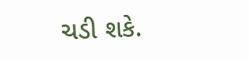ચડી શકે.